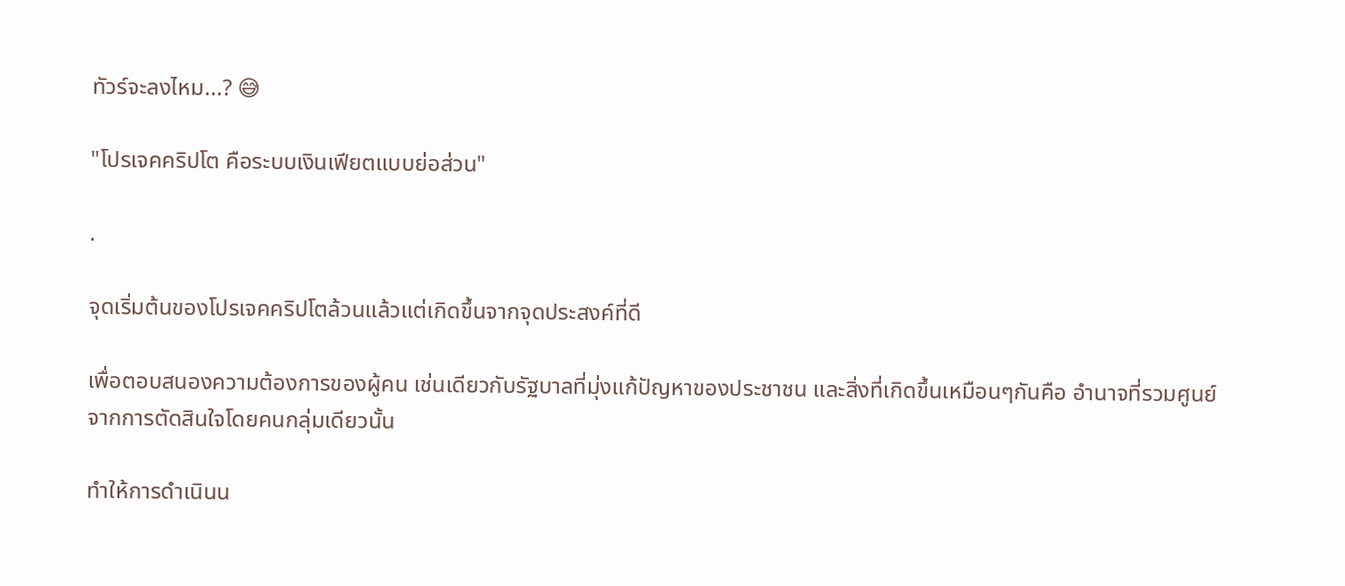ทัวร์จะลงไหม...? 😅

"โปรเจคคริปโต คือระบบเงินเฟียตแบบย่อส่วน"

.

จุดเริ่มต้นของโปรเจคคริปโตล้วนแล้วแต่เกิดขึ้นจากจุดประสงค์ที่ดี

เพื่อตอบสนองความต้องการของผู้คน เช่นเดียวกับรัฐบาลที่มุ่งแก้ปัญหาของประชาชน และสิ่งที่เกิดขึ้นเหมือนๆกันคือ อำนาจที่รวมศูนย์จากการตัดสินใจโดยคนกลุ่มเดียวนั้น

ทำให้การดำเนินน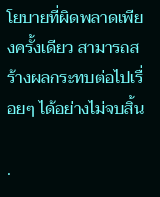โยบายที่ผิดพลาดเพียงครั้งเดียว สามารถสร้างผลกระทบต่อไปเรื่อยๆ ได้อย่างไม่จบสิ้น

.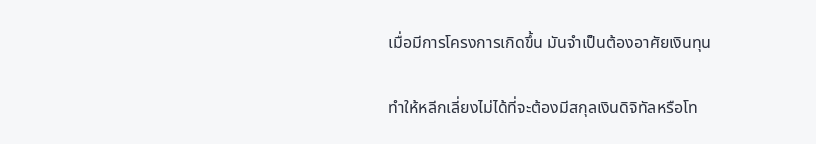เมื่อมีการโครงการเกิดขึ้น มันจำเป็นต้องอาศัยเงินทุน

ทำให้หลีกเลี่ยงไม่ได้ที่จะต้องมีสกุลเงินดิจิทัลหรือโท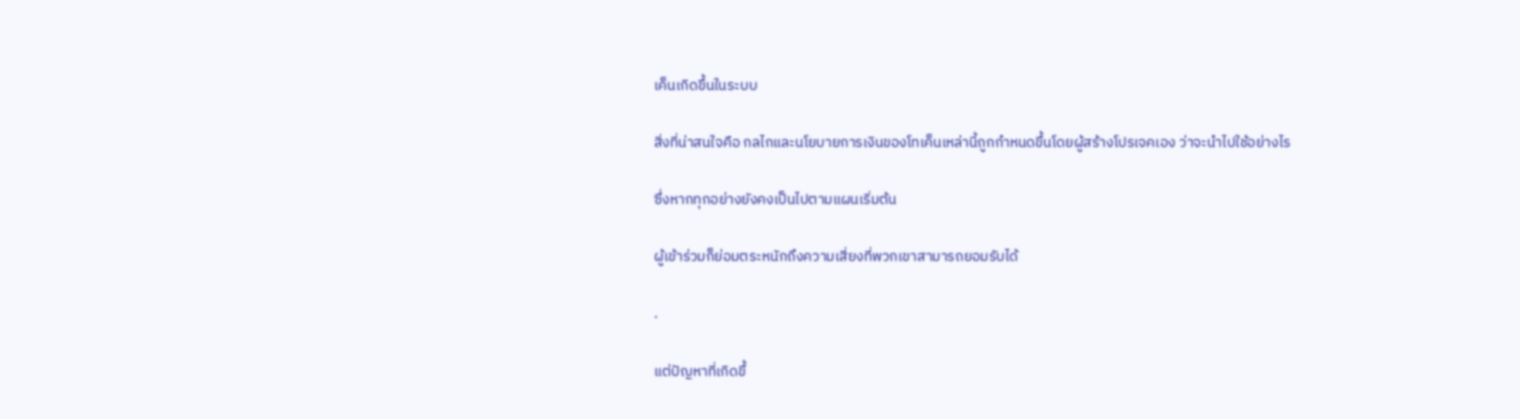เค็นเกิดขึ้นในระบบ

สิ่งที่น่าสนใจคือ กลไกและนโยบายการเงินของโทเค็นเหล่านี้ถูกกำหนดขึ้นโดยผู้สร้างโปรเจคเอง ว่าจะนำไปใช้อย่างไร

ซึ่งหากทุกอย่างยังคงเป็นไปตามแผนเริ่มต้น

ผู้เข้าร่วมก็ย่อมตระหนักถึงความเสี่ยงที่พวกเขาสามารถยอมรับได้

.

แต่ปัญหาที่เกิดขึ้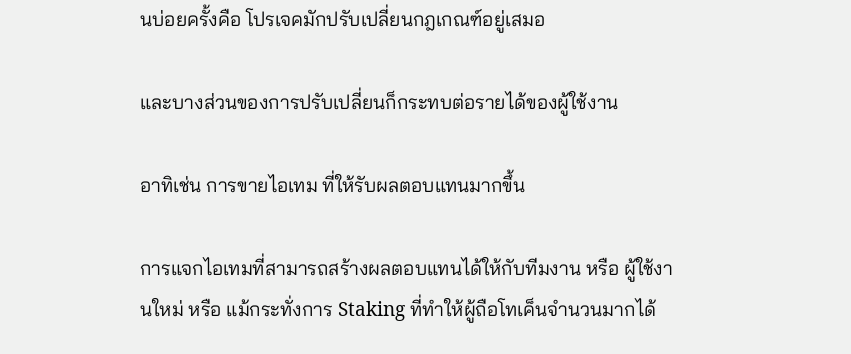นบ่อยครั้งคือ โปรเจคมักปรับเปลี่ยนกฎเกณฑ์อยู่เสมอ

และบางส่วนของการปรับเปลี่ยนก็กระทบต่อรายได้ของผู้ใช้งาน

อาทิเช่น การขายไอเทม ที่ให้รับผลตอบแทนมากขึ้น

การแจกไอเทมที่สามารถสร้างผลตอบแทนได้ให้กับทีมงาน หรือ ผู้ใช้งานใหม่ หรือ แม้กระทั่งการ Staking ที่ทำให้ผู้ถือโทเค็นจำนวนมากได้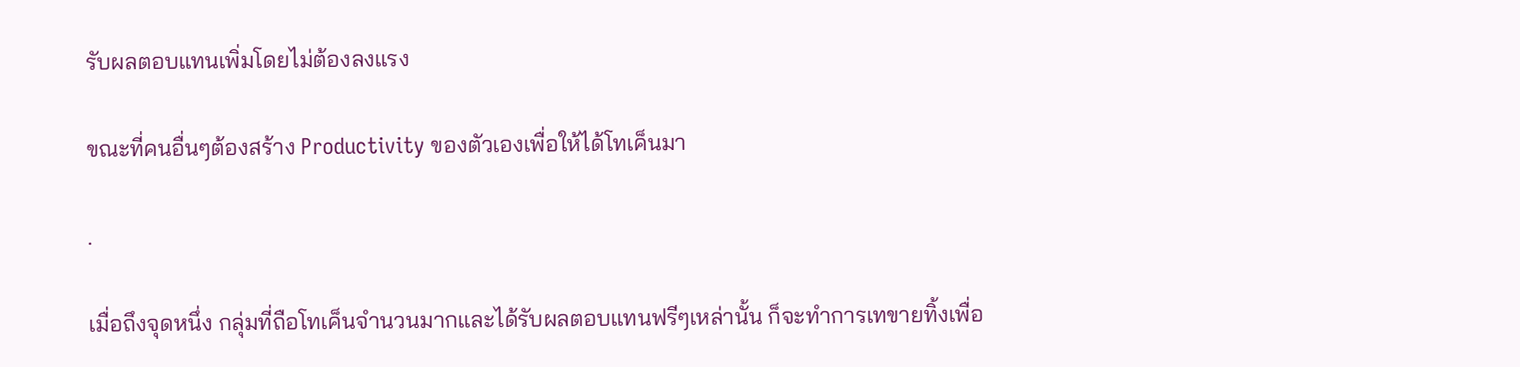รับผลตอบแทนเพิ่มโดยไม่ต้องลงแรง

ขณะที่คนอื่นๆต้องสร้าง Productivity ของตัวเองเพื่อให้ได้โทเค็นมา

.

เมื่อถึงจุดหนึ่ง กลุ่มที่ถือโทเค็นจำนวนมากและได้รับผลตอบแทนฟรีๆเหล่านั้น ก็จะทำการเทขายทิ้งเพื่อ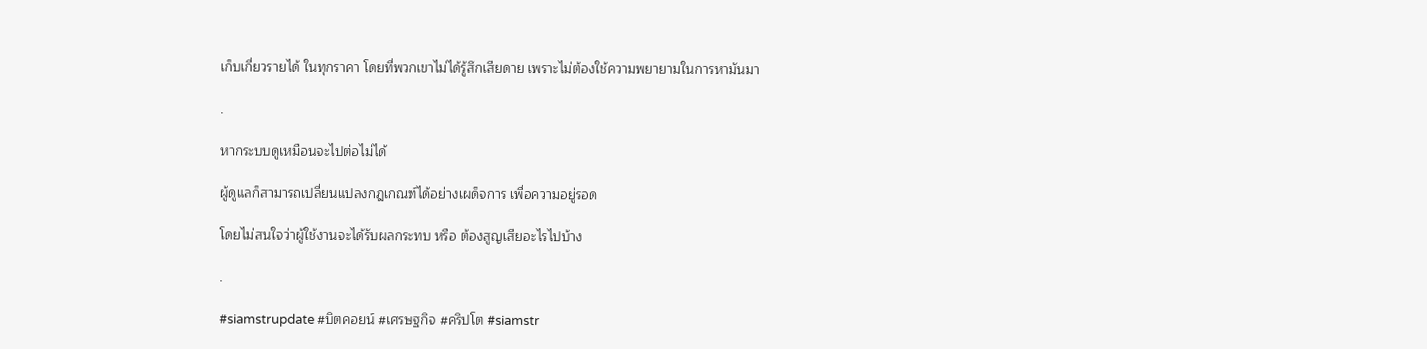เก็บเกี่ยวรายได้ ในทุกราคา โดยที่พวกเขาไม่ได้รู้สึกเสียดาย เพราะไม่ต้องใช้ความพยายามในการหามันมา

.

หากระบบดูเหมือนจะไปต่อไม่ได้

ผู้ดูแลก็สามารถเปลี่ยนแปลงกฎเกณฑ์ได้อย่างเผด็จการ เพื่อความอยู่รอด

โดยไม่สนใจว่าผู้ใช้งานจะได้รับผลกระทบ หรือ ต้องสูญเสียอะไรไปบ้าง

.

#siamstrupdate #บิตคอยน์ #เศรษฐกิจ #คริปโต #siamstr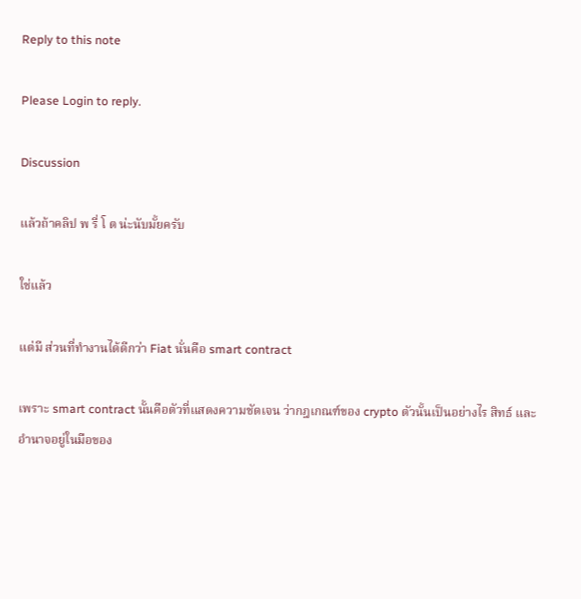Reply to this note

Please Login to reply.

Discussion

แล้วถ้าคลิป พ รี่ โ ต น่ะนับมั้ยครับ

ใช่แล้ว

แต่มี ส่วนที่ทำงานได้ดีกว่า Fiat นั่นคือ smart contract

เพราะ smart contract นั้นคือตัวที่แสดงความชัดเจน ว่ากฎเกณฑ์ของ crypto ตัวนั้นเป็นอย่างไร สิทธ์ และ อำนาจอยู่ในมือของ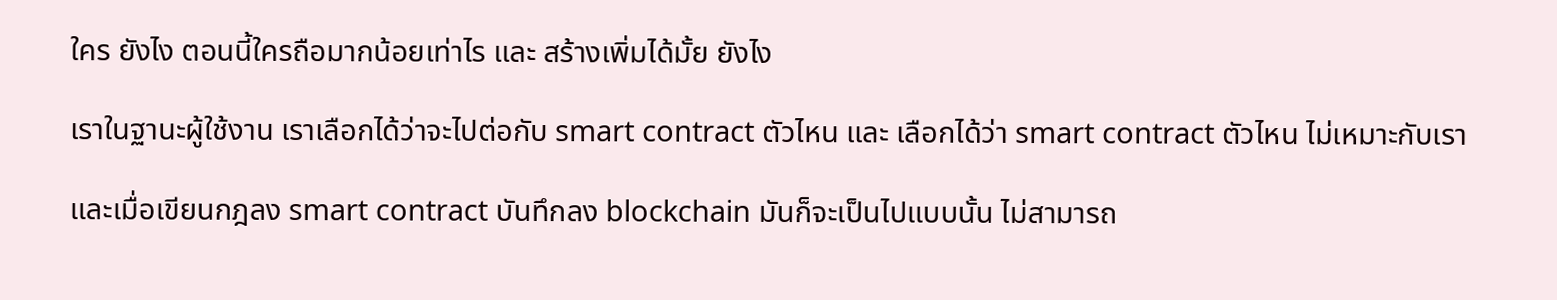ใคร ยังไง ตอนนี้ใครถือมากน้อยเท่าไร และ สร้างเพิ่มได้มั้ย ยังไง

เราในฐานะผู้ใช้งาน เราเลือกได้ว่าจะไปต่อกับ smart contract ตัวไหน และ เลือกได้ว่า smart contract ตัวไหน ไม่เหมาะกับเรา

และเมื่อเขียนกฎลง smart contract บันทึกลง blockchain มันก็จะเป็นไปแบบนั้น ไม่สามารถ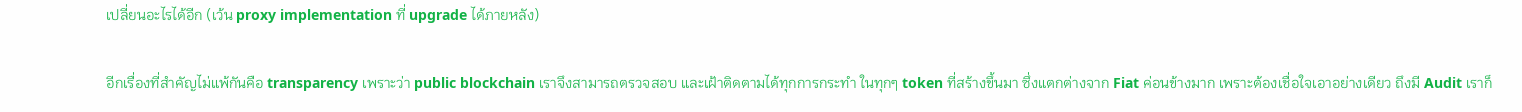เปลี่ยนอะไรได้อีก (เว้น proxy implementation ที่ upgrade ได้ภายหลัง)

อีกเรื่องที่สำคัญไม่แพ้กันคือ transparency เพราะว่า public blockchain เราจึงสามารถตรวจสอบ และเฝ้าติดตามได้ทุกการกระทำ ในทุกๆ token ที่สร้างขึ้นมา ซึ่งแตกต่างจาก Fiat ค่อนข้างมาก เพราะต้องเชื่อใจเอาอย่างเดียว ถึงมี Audit เราก็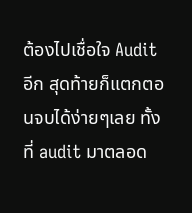ต้องไปเชื่อใจ Audit อีก สุดท้ายก็แตกตอนจบได้ง่ายๆเลย ทั้งที่ audit มาตลอด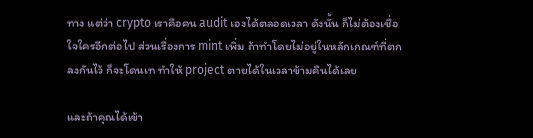ทาง แต่ว่า crypto เราคือคน audit เองได้ตลอดเวลา ดังนั้น ก็ไม่ต้องเชื่อใจใครอีกต่อไป ส่วนเรื่องการ mint เพิ่ม ถ้าทำโดยไม่อยู่ในหลักเกณฑ์ที่ตกลงกันไว้ ก็จะโดนเท ทำให้ project ตายได้ในเวลาข้ามคืนได้เลย

และถ้าคุณได้เข้า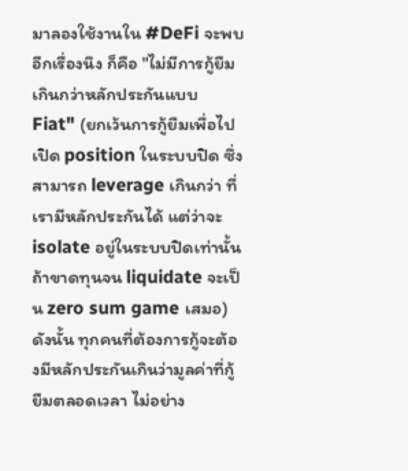มาลองใช้งานใน #DeFi จะพบอีกเรื่องนึง ก็คือ "ไม่มีการกู้ยืมเกินกว่าหลักประกันแบบ Fiat" (ยกเว้นการกู้ยืมเพื่อไปเปิด position ในระบบปิด ซึ่งสามารถ leverage เกินกว่า ที่เรามีหลักประกันได้ แต่ว่าจะ isolate อยู่ในระบบปิดเท่านั้น ถ้าขาดทุนจน liquidate จะเป็น zero sum game เสมอ) ดังนั้น ทุกคนที่ต้องการกู้จะต้องมีหลักประกันเกินว่ามูลค่าที่กู้ยืมตลอดเวลา ไม่อย่าง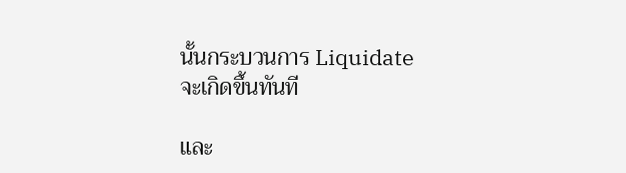นั้นกระบวนการ Liquidate จะเกิดขึ้นทันที

และ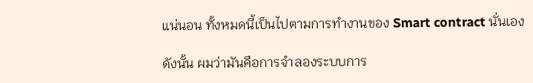แน่นอน ทั้งหมดนี้เป็นไปตามการทำงานของ Smart contract นั่นเอง

ดังนั้น ผมว่ามันคือการจำลองระบบการ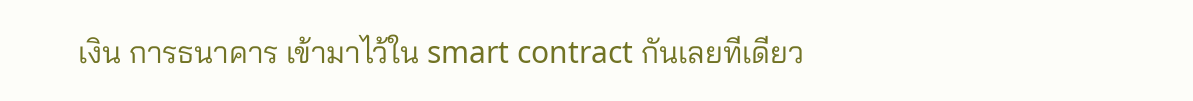เงิน การธนาคาร เข้ามาไว้ใน smart contract กันเลยทีเดียว